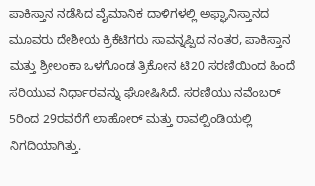ಪಾಕಿಸ್ತಾನ ನಡೆಸಿದ ವೈಮಾನಿಕ ದಾಳಿಗಳಲ್ಲಿ ಅಫ್ಘಾನಿಸ್ತಾನದ ಮೂವರು ದೇಶೀಯ ಕ್ರಿಕೆಟಿಗರು ಸಾವನ್ನಪ್ಪಿದ ನಂತರ, ಪಾಕಿಸ್ತಾನ ಮತ್ತು ಶ್ರೀಲಂಕಾ ಒಳಗೊಂಡ ತ್ರಿಕೋನ ಟಿ20 ಸರಣಿಯಿಂದ ಹಿಂದೆ ಸರಿಯುವ ನಿರ್ಧಾರವನ್ನು ಘೋಷಿಸಿದೆ. ಸರಣಿಯು ನವೆಂಬರ್ 5ರಿಂದ 29ರವರೆಗೆ ಲಾಹೋರ್ ಮತ್ತು ರಾವಲ್ಪಿಂಡಿಯಲ್ಲಿ ನಿಗದಿಯಾಗಿತ್ತು.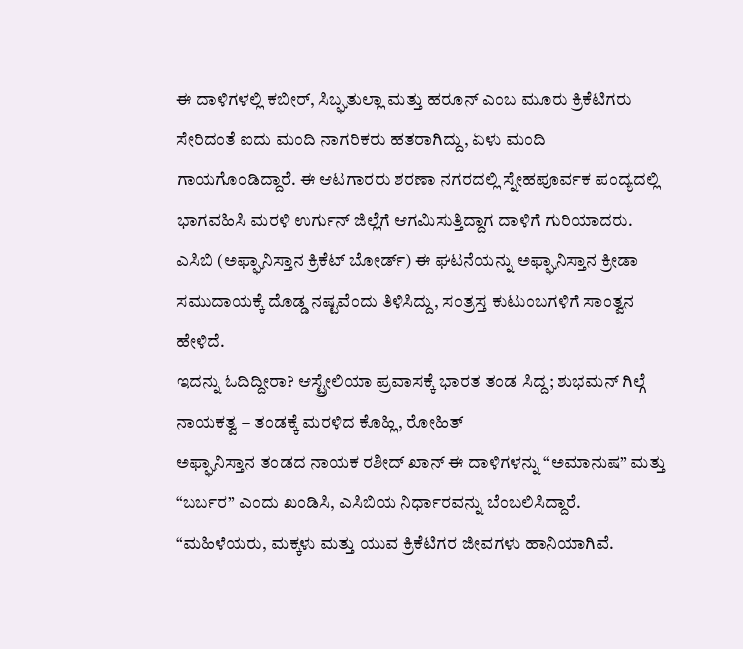ಈ ದಾಳಿಗಳಲ್ಲಿ ಕಬೀರ್, ಸಿಬ್ಘತುಲ್ಲಾ ಮತ್ತು ಹರೂನ್ ಎಂಬ ಮೂರು ಕ್ರಿಕೆಟಿಗರು ಸೇರಿದಂತೆ ಐದು ಮಂದಿ ನಾಗರಿಕರು ಹತರಾಗಿದ್ದು, ಏಳು ಮಂದಿ ಗಾಯಗೊಂಡಿದ್ದಾರೆ. ಈ ಆಟಗಾರರು ಶರಣಾ ನಗರದಲ್ಲಿ ಸ್ನೇಹಪೂರ್ವಕ ಪಂದ್ಯದಲ್ಲಿ ಭಾಗವಹಿಸಿ ಮರಳಿ ಉರ್ಗುನ್ ಜಿಲ್ಲೆಗೆ ಆಗಮಿಸುತ್ತಿದ್ದಾಗ ದಾಳಿಗೆ ಗುರಿಯಾದರು. ಎಸಿಬಿ (ಅಫ್ಘಾನಿಸ್ತಾನ ಕ್ರಿಕೆಟ್ ಬೋರ್ಡ್) ಈ ಘಟನೆಯನ್ನು ಅಫ್ಘಾನಿಸ್ತಾನ ಕ್ರೀಡಾ ಸಮುದಾಯಕ್ಕೆ ದೊಡ್ಡ ನಷ್ಟವೆಂದು ತಿಳಿಸಿದ್ದು, ಸಂತ್ರಸ್ತ ಕುಟುಂಬಗಳಿಗೆ ಸಾಂತ್ವನ ಹೇಳಿದೆ.
ಇದನ್ನು ಓದಿದ್ದೀರಾ? ಆಸ್ಟ್ರೇಲಿಯಾ ಪ್ರವಾಸಕ್ಕೆ ಭಾರತ ತಂಡ ಸಿದ್ದ; ಶುಭಮನ್ ಗಿಲ್ಗೆ ನಾಯಕತ್ವ – ತಂಡಕ್ಕೆ ಮರಳಿದ ಕೊಹ್ಲಿ, ರೋಹಿತ್
ಅಫ್ಘಾನಿಸ್ತಾನ ತಂಡದ ನಾಯಕ ರಶೀದ್ ಖಾನ್ ಈ ದಾಳಿಗಳನ್ನು “ಅಮಾನುಷ” ಮತ್ತು “ಬರ್ಬರ” ಎಂದು ಖಂಡಿಸಿ, ಎಸಿಬಿಯ ನಿರ್ಧಾರವನ್ನು ಬೆಂಬಲಿಸಿದ್ದಾರೆ. “ಮಹಿಳೆಯರು, ಮಕ್ಕಳು ಮತ್ತು ಯುವ ಕ್ರಿಕೆಟಿಗರ ಜೀವಗಳು ಹಾನಿಯಾಗಿವೆ.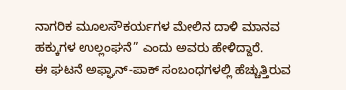ನಾಗರಿಕ ಮೂಲಸೌಕರ್ಯಗಳ ಮೇಲಿನ ದಾಳಿ ಮಾನವ ಹಕ್ಕುಗಳ ಉಲ್ಲಂಘನೆ” ಎಂದು ಅವರು ಹೇಳಿದ್ದಾರೆ.
ಈ ಘಟನೆ ಅಫ್ಘಾನ್-ಪಾಕ್ ಸಂಬಂಧಗಳಲ್ಲಿ ಹೆಚ್ಚುತ್ತಿರುವ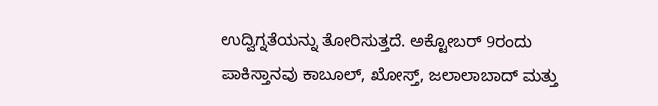ಉದ್ವಿಗ್ನತೆಯನ್ನು ತೋರಿಸುತ್ತದೆ. ಅಕ್ಟೋಬರ್ 9ರಂದು ಪಾಕಿಸ್ತಾನವು ಕಾಬೂಲ್, ಖೋಸ್ತ್, ಜಲಾಲಾಬಾದ್ ಮತ್ತು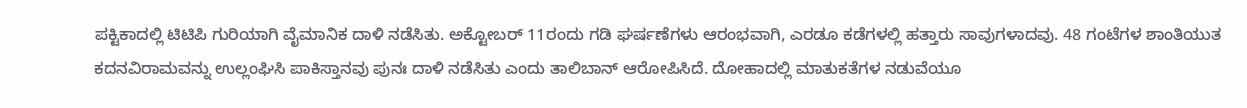ಪಕ್ಟಿಕಾದಲ್ಲಿ ಟಿಟಿಪಿ ಗುರಿಯಾಗಿ ವೈಮಾನಿಕ ದಾಳಿ ನಡೆಸಿತು. ಅಕ್ಟೋಬರ್ 11ರಂದು ಗಡಿ ಘರ್ಷಣೆಗಳು ಆರಂಭವಾಗಿ, ಎರಡೂ ಕಡೆಗಳಲ್ಲಿ ಹತ್ತಾರು ಸಾವುಗಳಾದವು. 48 ಗಂಟೆಗಳ ಶಾಂತಿಯುತ ಕದನವಿರಾಮವನ್ನು ಉಲ್ಲಂಘಿಸಿ ಪಾಕಿಸ್ತಾನವು ಪುನಃ ದಾಳಿ ನಡೆಸಿತು ಎಂದು ತಾಲಿಬಾನ್ ಆರೋಪಿಸಿದೆ. ದೋಹಾದಲ್ಲಿ ಮಾತುಕತೆಗಳ ನಡುವೆಯೂ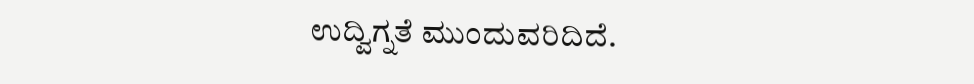ಉದ್ವಿಗ್ನತೆ ಮುಂದುವರಿದಿದೆ.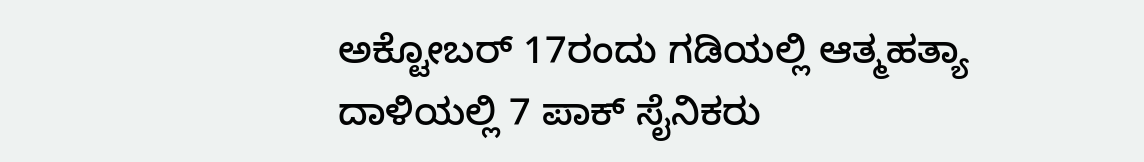ಅಕ್ಟೋಬರ್ 17ರಂದು ಗಡಿಯಲ್ಲಿ ಆತ್ಮಹತ್ಯಾ ದಾಳಿಯಲ್ಲಿ 7 ಪಾಕ್ ಸೈನಿಕರು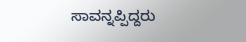ಸಾವನ್ನಪ್ಪಿದ್ದರು